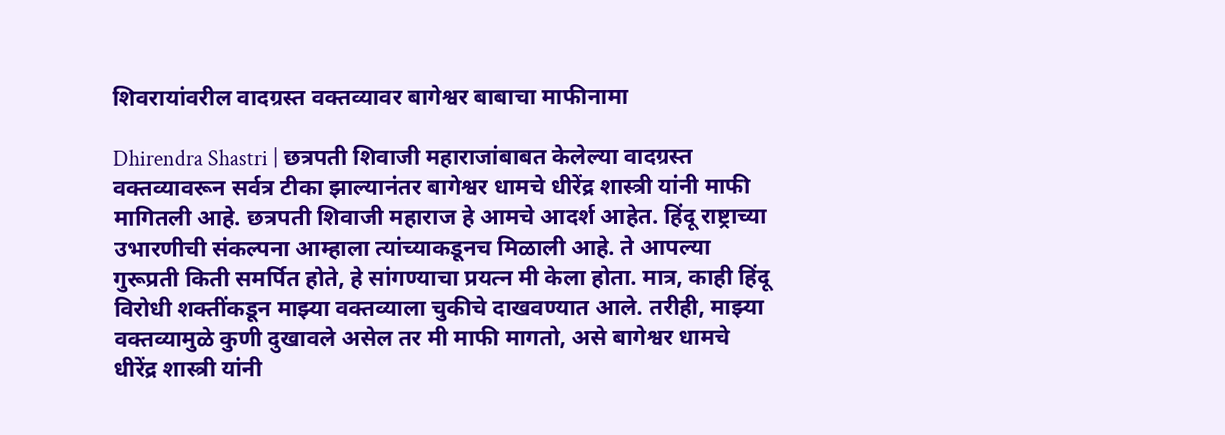शिवरायांवरील वादग्रस्त वक्तव्यावर बागेश्वर बाबाचा माफीनामा

Dhirendra Shastri | छत्रपती शिवाजी महाराजांबाबत केलेल्या वादग्रस्त वक्तव्यावरून सर्वत्र टीका झाल्यानंतर बागेश्वर धामचे धीरेंद्र शास्त्री यांनी माफी मागितली आहे. छत्रपती शिवाजी महाराज हे आमचे आदर्श आहेत. हिंदू राष्ट्राच्या उभारणीची संकल्पना आम्हाला त्यांच्याकडूनच मिळाली आहे. ते आपल्या गुरूप्रती किती समर्पित होते, हे सांगण्याचा प्रयत्न मी केला होता. मात्र, काही हिंदू विरोधी शक्तींकडून माझ्या वक्तव्याला चुकीचे दाखवण्यात आले. तरीही, माझ्या वक्तव्यामुळे कुणी दुखावले असेल तर मी माफी मागतो, असे बागेश्वर धामचे धीरेंद्र शास्त्री यांनी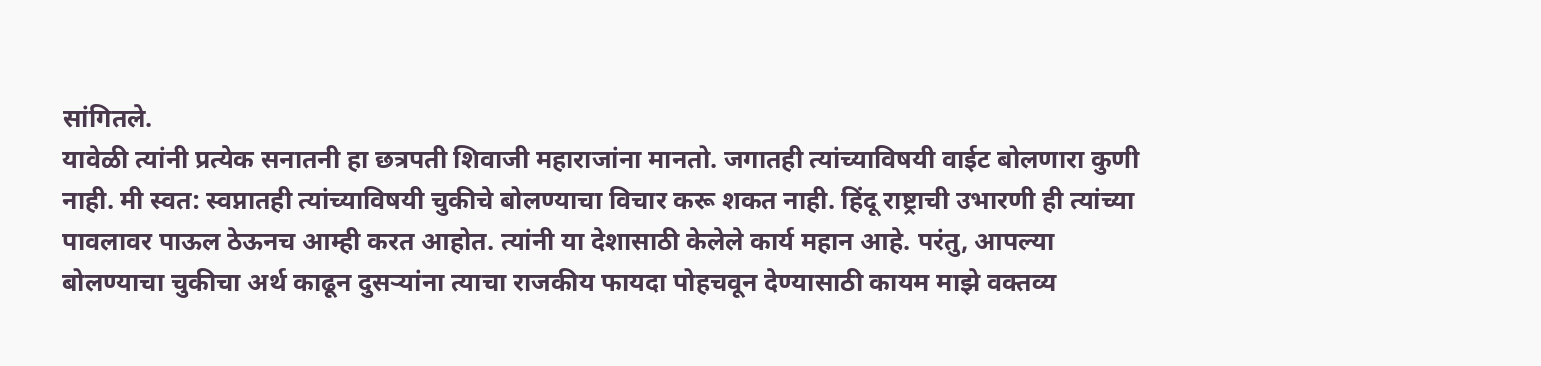सांगितले.
यावेळी त्यांनी प्रत्येक सनातनी हा छत्रपती शिवाजी महाराजांना मानतो. जगातही त्यांच्याविषयी वाईट बोलणारा कुणी नाही. मी स्वत: स्वप्नातही त्यांच्याविषयी चुकीचे बोलण्याचा विचार करू शकत नाही. हिंदू राष्ट्राची उभारणी ही त्यांच्या पावलावर पाऊल ठेऊनच आम्ही करत आहोत. त्यांनी या देशासाठी केलेले कार्य महान आहे. परंतु, आपल्या बोलण्याचा चुकीचा अर्थ काढून दुसऱ्यांना त्याचा राजकीय फायदा पोहचवून देण्यासाठी कायम माझे वक्तव्य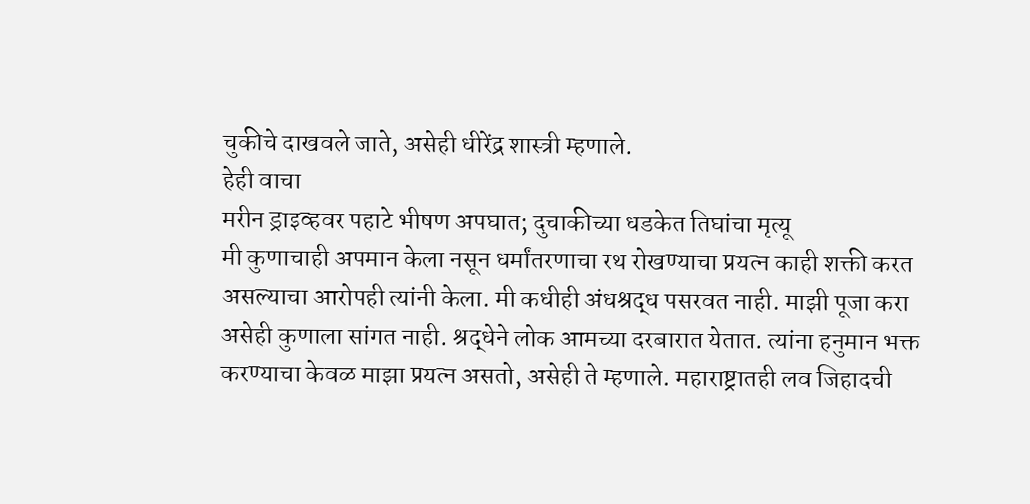चुकीचे दाखवले जाते, असेही धीरेंद्र शास्त्री म्हणाले.
हेही वाचा
मरीन ड्राइव्हवर पहाटे भीषण अपघात; दुचाकीच्या धडकेत तिघांचा मृत्यू
मी कुणाचाही अपमान केला नसून धर्मांतरणाचा रथ रोखण्याचा प्रयत्न काही शक्ती करत असल्याचा आरोपही त्यांनी केला. मी कधीही अंधश्रद्ध पसरवत नाही. माझी पूजा करा असेही कुणाला सांगत नाही. श्रद्धेने लोक आमच्या दरबारात येतात. त्यांना हनुमान भक्त करण्याचा केवळ माझा प्रयत्न असतो, असेही ते म्हणाले. महाराष्ट्रातही लव जिहादची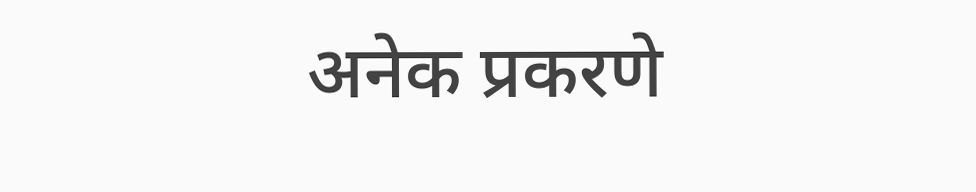अनेक प्रकरणे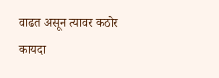वाढत असून त्यावर कठोर कायदा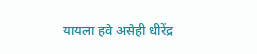यायला हवे असेही धीरेंद्र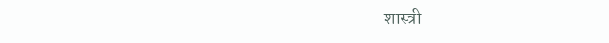शास्त्री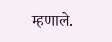म्हणाले.